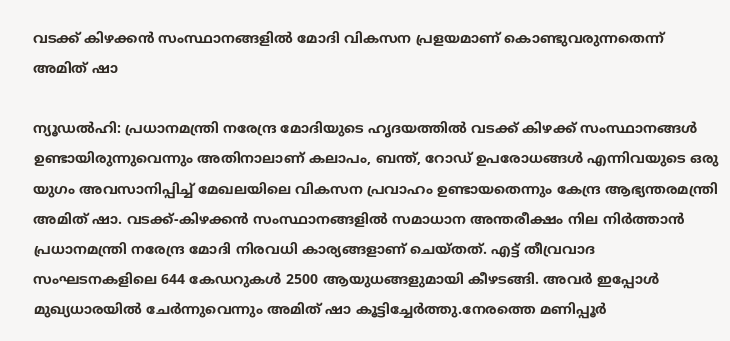വടക്ക് കിഴക്കന്‍ സംസ്ഥാനങ്ങളില്‍ മോദി വികസന പ്രളയമാണ് കൊണ്ടുവരുന്നതെന്ന് അമിത് ഷാ

ന്യൂഡല്‍ഹി: പ്രധാനമന്ത്രി നരേന്ദ്ര മോദിയുടെ ഹൃദയത്തില്‍ വടക്ക് കിഴക്ക് സംസ്ഥാനങ്ങള്‍ ഉണ്ടായിരുന്നുവെന്നും അതിനാലാണ് കലാപം, ബന്ത്, റോഡ് ഉപരോധങ്ങള്‍ എന്നിവയുടെ ഒരു യുഗം അവസാനിപ്പിച്ച് മേഖലയിലെ വികസന പ്രവാഹം ഉണ്ടായതെന്നും കേന്ദ്ര ആഭ്യന്തരമന്ത്രി അമിത് ഷാ. വടക്ക്-കിഴക്കന്‍ സംസ്ഥാനങ്ങളില്‍ സമാധാന അന്തരീക്ഷം നില നിര്‍ത്താന്‍ പ്രധാനമന്ത്രി നരേന്ദ്ര മോദി നിരവധി കാര്യങ്ങളാണ് ചെയ്തത്. എട്ട് തീവ്രവാദ സംഘടനകളിലെ 644 കേഡറുകള്‍ 2500 ആയുധങ്ങളുമായി കീഴടങ്ങി. അവര്‍ ഇപ്പോള്‍ മുഖ്യധാരയില്‍ ചേര്‍ന്നുവെന്നും അമിത് ഷാ കൂട്ടിച്ചേര്‍ത്തു.നേരത്തെ മണിപ്പൂര്‍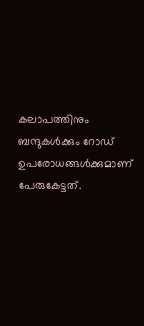കലാപത്തിനും ബന്ദുകള്‍ക്കും റോഡ് ഉപരോധങ്ങള്‍ക്കുമാണ് പേരുകേട്ടത്.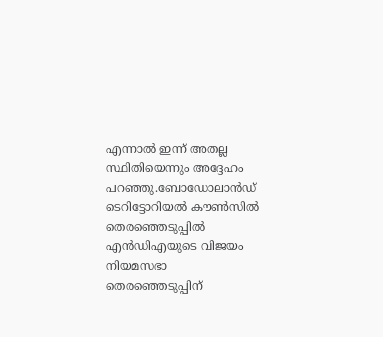എന്നാല്‍ ഇന്ന് അതല്ല സ്ഥിതിയെന്നും അദ്ദേഹം പറഞ്ഞു.ബോഡോലാന്‍ഡ് ടെറിട്ടോറിയല്‍ കൗണ്‍സില്‍ തെരഞ്ഞെടുപ്പില്‍ എന്‍ഡിഎയുടെ വിജയം നിയമസഭാ തെരഞ്ഞെടുപ്പിന്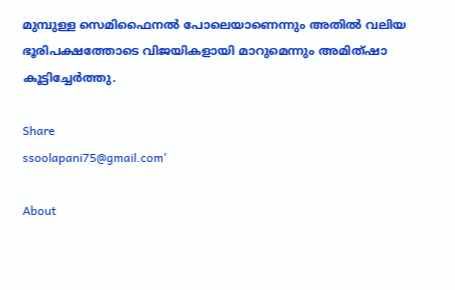മുമ്പുള്ള സെമിഫൈനല്‍ പോലെയാണെന്നും അതില്‍ വലിയ ഭൂരിപക്ഷത്തോടെ വിജയികളായി മാറുമെന്നും അമിത്ഷാ കൂട്ടിച്ചേര്‍ത്തു.

Share
ssoolapani75@gmail.com'

About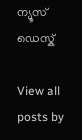ന്യൂസ് ഡെസ്ക്

View all posts by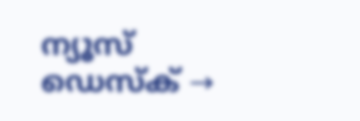ന്യൂസ് ഡെസ്ക് →